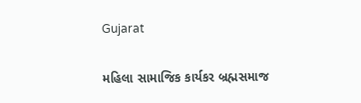Gujarat

મહિલા સામાજિક કાર્યકર બ્રહ્મસમાજ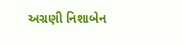અગ્રણી નિશાબેન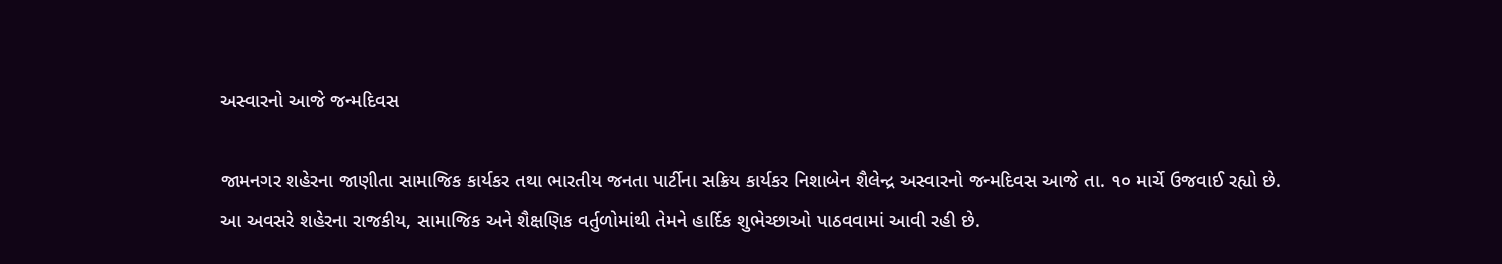અસ્વારનો આજે જન્મદિવસ

જામનગર શહેરના જાણીતા સામાજિક કાર્યકર તથા ભારતીય જનતા પાર્ટીના સક્રિય કાર્યકર નિશાબેન શૈલેન્દ્ર અસ્વારનો જન્મદિવસ આજે તા. ૧૦ માર્ચે ઉજવાઈ રહ્યો છે. આ અવસરે શહેરના રાજકીય, સામાજિક અને શૈક્ષણિક વર્તુળોમાંથી તેમને હાર્દિક શુભેચ્છાઓ પાઠવવામાં આવી રહી છે.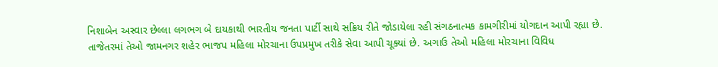નિશાબેન અસ્વાર છેલ્લા લગભગ બે દાયકાથી ભારતીય જનતા પાર્ટી સાથે સક્રિય રીતે જોડાયેલા રહી સંગઠનાત્મક કામગીરીમાં યોગદાન આપી રહ્યા છે. તાજેતરમાં તેઓ જામનગર શહેર ભાજપ મહિલા મોરચાના ઉપપ્રમુખ તરીકે સેવા આપી ચૂક્યાં છે. અગાઉ તેઓ મહિલા મોરચાના વિવિધ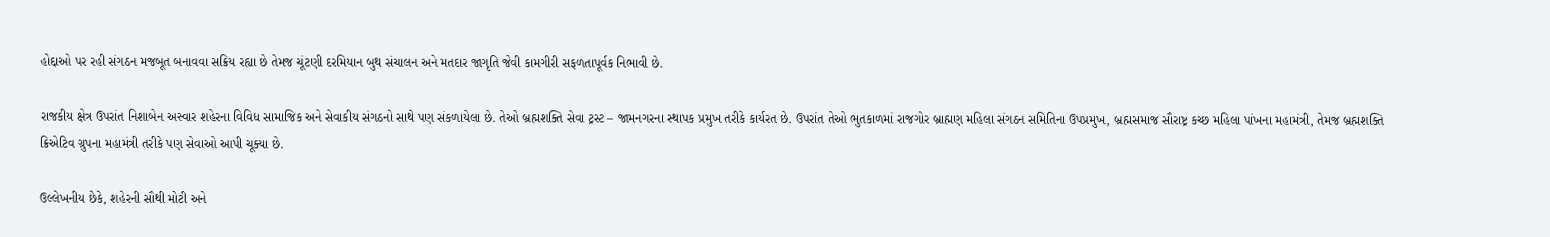હોદ્દાઓ પર રહી સંગઠન મજબૂત બનાવવા સક્રિય રહ્યા છે તેમજ ચૂંટણી દરમિયાન બુથ સંચાલન અને મતદાર જાગૃતિ જેવી કામગીરી સફળતાપૂર્વક નિભાવી છે.

રાજકીય ક્ષેત્ર ઉપરાંત નિશાબેન અસ્વાર શહેરના વિવિધ સામાજિક અને સેવાકીય સંગઠનો સાથે પણ સંકળાયેલા છે. તેઓ બ્રહ્મશક્તિ સેવા ટ્રસ્ટ – જામનગરના સ્થાપક પ્રમુખ તરીકે કાર્યરત છે. ઉપરાંત તેઓ ભુતકાળમાં રાજગોર બ્રાહ્મણ મહિલા સંગઠન સમિતિના ઉપપ્રમુખ, બ્રહ્મસમાજ સૌરાષ્ટ્ર કચ્છ મહિલા પાંખના મહામંત્રી, તેમજ બ્રહ્મશક્તિ ક્રિએટિવ ગ્રુપના મહામંત્રી તરીકે પણ સેવાઓ આપી ચૂક્યા છે.

ઉલ્લેખનીય છેકે, શહેરની સૌથી મોટી અને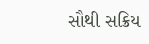સૌથી સક્રિય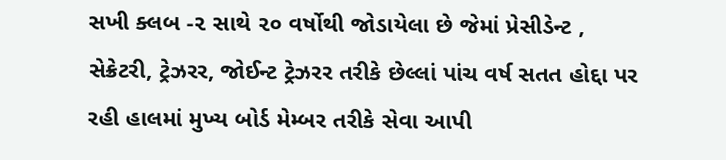સખી ક્લબ -૨ સાથે ૨૦ વર્ષોથી જોડાયેલા છે જેમાં પ્રેસીડેન્ટ , સેક્રેટરી, ટ્રેઝરર, જોઈન્ટ ટ્રેઝરર તરીકે છેલ્લાં પાંચ વર્ષ સતત હોદ્દા પર રહી હાલમાં મુખ્ય બોર્ડ મેમ્બર તરીકે સેવા આપી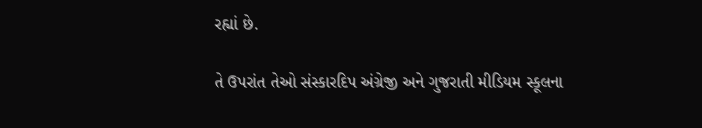રહ્યાં છે.

તે ઉપરાંત તેઓ સંસ્કારદિપ અંગ્રેજી અને ગુજરાતી મીડિયમ સ્કૂલના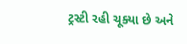ટ્રસ્ટી રહી ચૂક્યા છે અને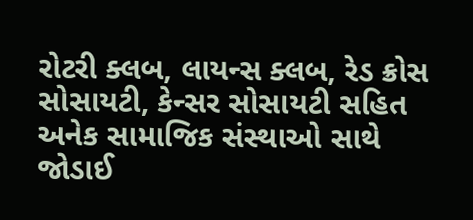રોટરી ક્લબ, લાયન્સ ક્લબ, રેડ ક્રોસ સોસાયટી, કેન્સર સોસાયટી સહિત અનેક સામાજિક સંસ્થાઓ સાથે જોડાઈ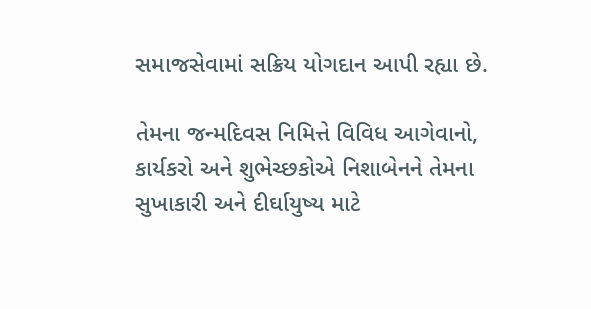સમાજસેવામાં સક્રિય યોગદાન આપી રહ્યા છે.

તેમના જન્મદિવસ નિમિત્તે વિવિધ આગેવાનો, કાર્યકરો અને શુભેચ્છકોએ નિશાબેનને તેમના સુખાકારી અને દીર્ઘાયુષ્ય માટે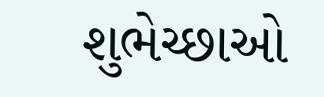શુભેચ્છાઓ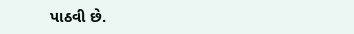પાઠવી છે.